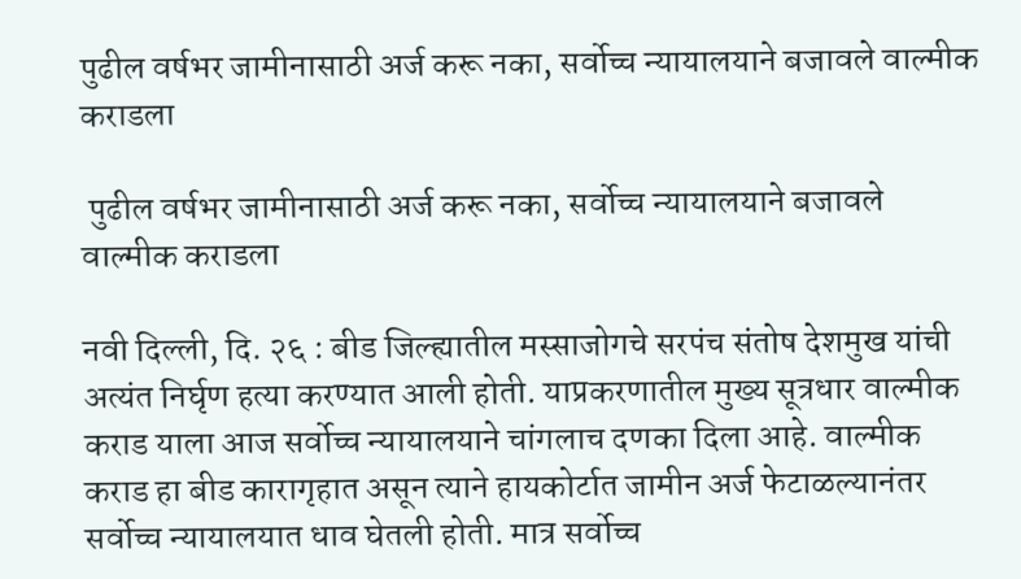पुढील वर्षभर जामीनासाठी अर्ज करू नका, सर्वोच्च न्यायालयाने बजावले वाल्मीक कराडला

 पुढील वर्षभर जामीनासाठी अर्ज करू नका, सर्वोच्च न्यायालयाने बजावले वाल्मीक कराडला

नवी दिल्ली, दि. २६ : बीड जिल्ह्यातील मस्साजोगचे सरपंच संतोष देशमुख यांची अत्यंत निर्घृण हत्या करण्यात आली होती. याप्रकरणातील मुख्य सूत्रधार वाल्मीक कराड याला आज सर्वोच्च न्यायालयाने चांगलाच दणका दिला आहे. वाल्मीक कराड हा बीड कारागृहात असून त्याने हायकोर्टात जामीन अर्ज फेटाळल्यानंतर सर्वोच्च न्यायालयात धाव घेतली होती. मात्र सर्वोच्च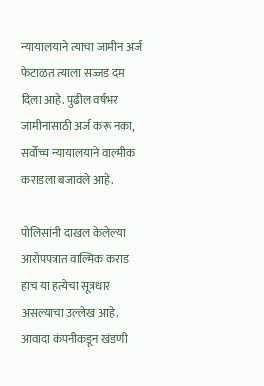न्यायालयाने त्याचा जामीन अर्ज फेटाळत त्याला सज्जड दम दिला आहे. पुढील वर्षभर जामीनासाठी अर्ज करू नका, सर्वोच्च न्यायालयाने वाल्मीक कराडला बजावले आहे.

पोलिसांनी दाखल केलेल्या आरोपपत्रात वाल्मिक कराड हाच या हत्येचा सूत्रधार असल्याचा उल्लेख आहे. आवादा कंपनीकडून खंडणी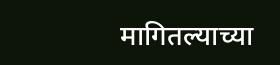मागितल्याच्या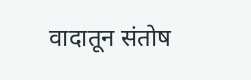वादातून संतोष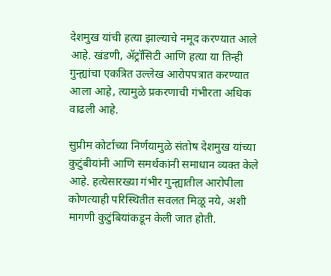देशमुख यांची हत्या झाल्याचे नमूद करण्यात आले आहे. खंडणी, ॲट्रॉसिटी आणि हत्या या तिन्ही गुन्ह्यांचा एकत्रित उल्लेख आरोपपत्रात करण्यात आला आहे, त्यामुळे प्रकरणाची गंभीरता अधिक वाढली आहे.

सुप्रीम कोर्टाच्या निर्णयामुळे संतोष देशमुख यांच्या कुटुंबीयांनी आणि समर्थकांनी समाधान व्यक्त केले आहे. हत्येसारख्या गंभीर गुन्ह्यातील आरोपीला कोणत्याही परिस्थितीत सवलत मिळू नये, अशी मागणी कुटुंबियांकडून केली जात होती.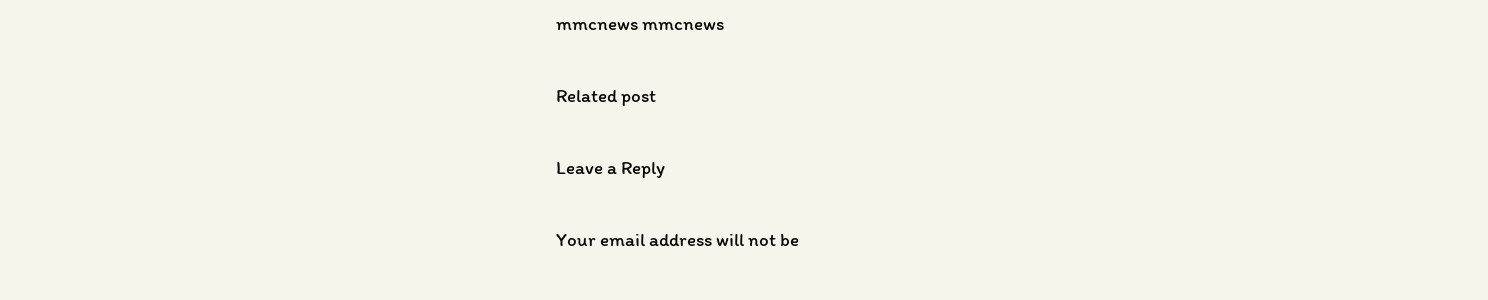mmcnews mmcnews

Related post

Leave a Reply

Your email address will not be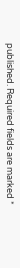published. Required fields are marked *